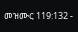መዝሙር 119:132 -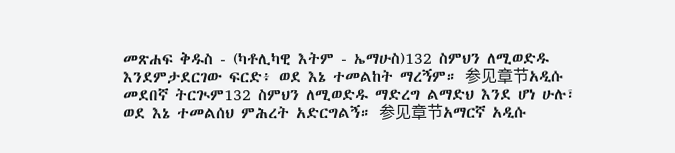መጽሐፍ ቅዱስ - (ካቶሊካዊ እትም - ኤማሁስ)132 ስምህን ለሚወድዱ እንደምታደርገው ፍርድ፥ ወደ እኔ ተመልከት ማረኝም። 参见章节አዲሱ መደበኛ ትርጒም132 ስምህን ለሚወድዱ ማድረግ ልማድህ እንደ ሆነ ሁሉ፣ ወደ እኔ ተመልሰህ ምሕረት አድርግልኝ። 参见章节አማርኛ አዲሱ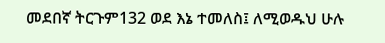መደበኛ ትርጉም132 ወደ እኔ ተመለስ፤ ለሚወዱህ ሁሉ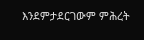እንደምታደርገውም ምሕረት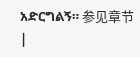አድርግልኝ። 参见章节 |